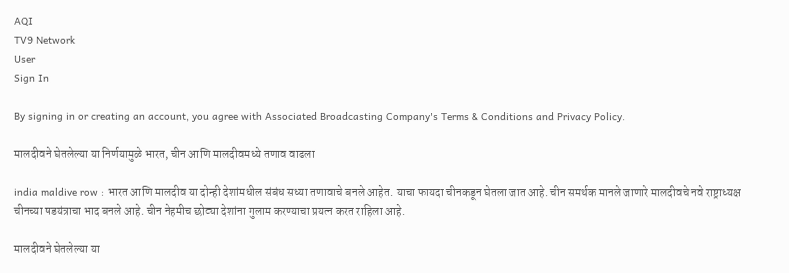AQI
TV9 Network
User
Sign In

By signing in or creating an account, you agree with Associated Broadcasting Company's Terms & Conditions and Privacy Policy.

मालदीवने घेतलेल्या या निर्णयामुळे भारत, चीन आणि मालदीवमध्ये तणाव वाढला

india maldive row : भारत आणि मालदीव या दोन्ही देशांमधील संबंध सध्या तणावाचे बनले आहेत. याचा फायदा चीनकडून घेतला जात आहे. चीन समर्थक मानले जाणारे मालदीवचे नवे राष्ट्राध्यक्ष चीनच्या षडयंत्राचा भाद बनले आहे. चीन नेहमीच छोट्या देशांना गुलाम करण्याचा प्रयत्न करत राहिला आहे.

मालदीवने घेतलेल्या या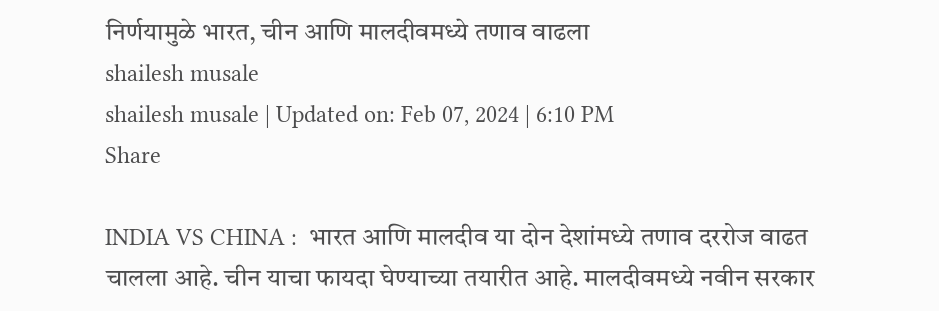निर्णयामुळे भारत, चीन आणि मालदीवमध्ये तणाव वाढला
shailesh musale
shailesh musale | Updated on: Feb 07, 2024 | 6:10 PM
Share

INDIA VS CHINA :  भारत आणि मालदीव या दोन देशांमध्ये तणाव दररोज वाढत चालला आहे. चीन याचा फायदा घेण्याच्या तयारीत आहे. मालदीवमध्ये नवीन सरकार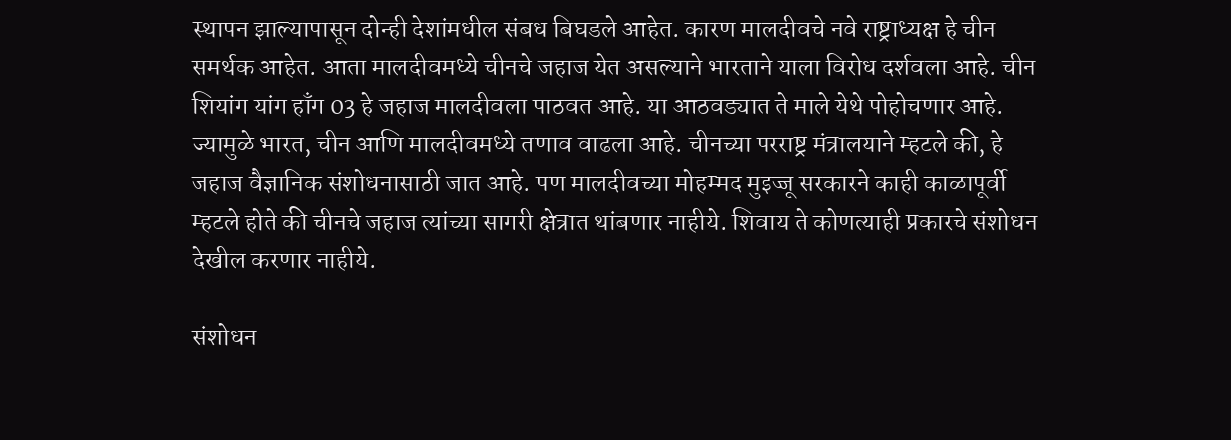स्थापन झाल्यापासून दोन्ही देशांमधील संबध बिघडले आहेत. कारण मालदीवचे नवे राष्ट्राध्यक्ष हे चीन समर्थक आहेत. आता मालदीवमध्ये चीनचे जहाज येत असल्याने भारताने याला विरोध दर्शवला आहे. चीन शियांग यांग हाँग 03 हे जहाज मालदीवला पाठवत आहे. या आठवड्यात ते माले येथे पोहोचणार आहे. ज्यामुळे भारत, चीन आणि मालदीवमध्ये तणाव वाढला आहे. चीनच्या परराष्ट्र मंत्रालयाने म्हटले की, हे जहाज वैज्ञानिक संशोधनासाठी जात आहे. पण मालदीवच्या मोहम्मद मुइज्जू सरकारने काही काळापूर्वी म्हटले होते की चीनचे जहाज त्यांच्या सागरी क्षेत्रात थांबणार नाहीये. शिवाय ते कोणत्याही प्रकारचे संशोधन देखील करणार नाहीये.

संशोधन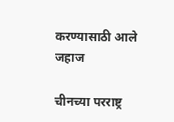करण्यासाठी आले जहाज

चीनच्या परराष्ट्र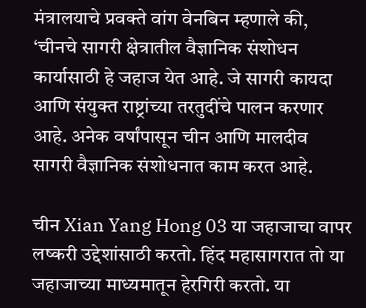मंत्रालयाचे प्रवक्ते वांग वेनबिन म्हणाले की, ‘चीनचे सागरी क्षेत्रातील वैज्ञानिक संशोधन कार्यासाठी हे जहाज येत आहे. जे सागरी कायदा आणि संयुक्त राष्ट्रांच्या तरतुदींचे पालन करणार आहे. अनेक वर्षांपासून चीन आणि मालदीव सागरी वैज्ञानिक संशोधनात काम करत आहे.

चीन Xian Yang Hong 03 या जहाजाचा वापर लष्करी उद्देशांसाठी करतो. हिंद महासागरात तो या जहाजाच्या माध्यमातून हेरगिरी करतो. या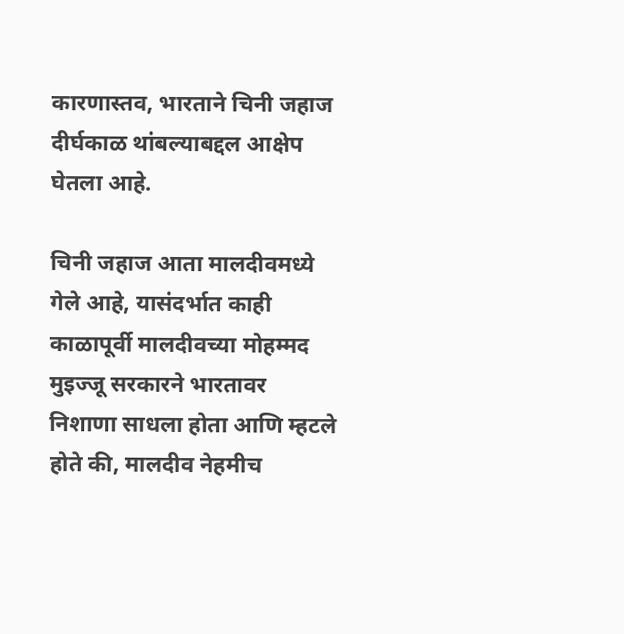कारणास्तव, भारताने चिनी जहाज दीर्घकाळ थांबल्याबद्दल आक्षेप घेतला आहे.

चिनी जहाज आता मालदीवमध्ये गेले आहे, यासंदर्भात काही काळापूर्वी मालदीवच्या मोहम्मद मुइज्जू सरकारने भारतावर निशाणा साधला होता आणि म्हटले होते की, मालदीव नेहमीच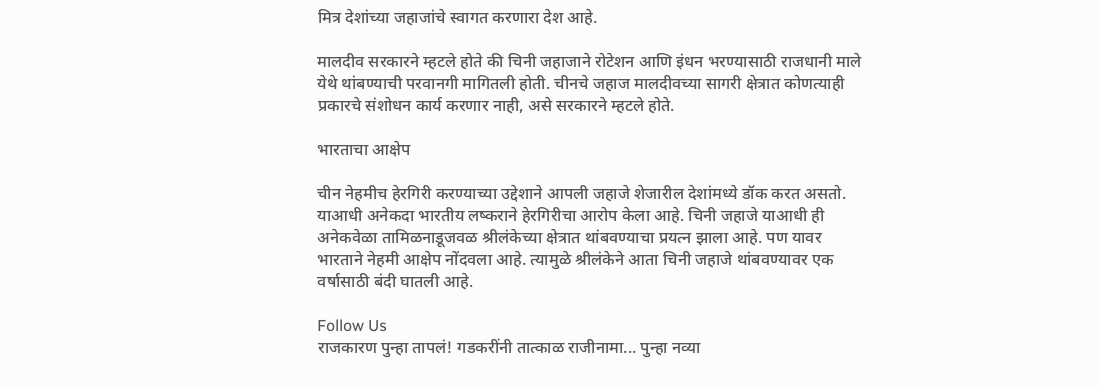मित्र देशांच्या जहाजांचे स्वागत करणारा देश आहे.

मालदीव सरकारने म्हटले होते की चिनी जहाजाने रोटेशन आणि इंधन भरण्यासाठी राजधानी माले येथे थांबण्याची परवानगी मागितली होती. चीनचे जहाज मालदीवच्या सागरी क्षेत्रात कोणत्याही प्रकारचे संशोधन कार्य करणार नाही, असे सरकारने म्हटले होते.

भारताचा आक्षेप

चीन नेहमीच हेरगिरी करण्याच्या उद्देशाने आपली जहाजे शेजारील देशांमध्ये डॉक करत असतो. याआधी अनेकदा भारतीय लष्कराने हेरगिरीचा आरोप केला आहे. चिनी जहाजे याआधी ही अनेकवेळा तामिळनाडूजवळ श्रीलंकेच्या क्षेत्रात थांबवण्याचा प्रयत्न झाला आहे. पण यावर भारताने नेहमी आक्षेप नोंदवला आहे. त्यामुळे श्रीलंकेने आता चिनी जहाजे थांबवण्यावर एक वर्षासाठी बंदी घातली आहे.

Follow Us
राजकारण पुन्हा तापलं! गडकरींनी तात्काळ राजीनामा... पुन्हा नव्या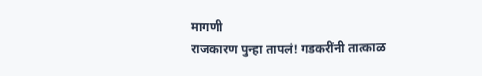मागणी
राजकारण पुन्हा तापलं! गडकरींनी तात्काळ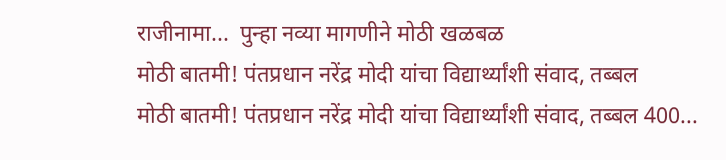राजीनामा...  पुन्हा नव्या मागणीने मोठी खळबळ
मोठी बातमी! पंतप्रधान नरेंद्र मोदी यांचा विद्यार्थ्यांशी संवाद, तब्बल
मोठी बातमी! पंतप्रधान नरेंद्र मोदी यांचा विद्यार्थ्यांशी संवाद, तब्बल 400...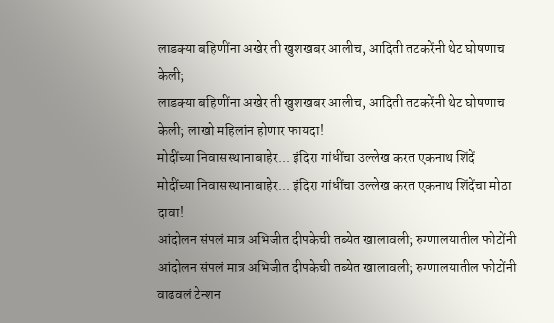लाडक्या बहिणींना अखेर ती खुशखबर आलीच, आदिती तटकरेंनी थेट घोषणाच केली;
लाडक्या बहिणींना अखेर ती खुशखबर आलीच, आदिती तटकरेंनी थेट घोषणाच केली; लाखो महिलांन होणार फायदा!
मोदींच्या निवासस्थानाबाहेर... इंदिरा गांधींचा उल्लेख करत एकनाथ शिंदें
मोदींच्या निवासस्थानाबाहेर... इंदिरा गांधींचा उल्लेख करत एकनाथ शिंदेंचा मोठा दावा!
आंदोलन संपलं मात्र अभिजीत दीपकेची तब्येत खालावली; रुग्णालयातील फोटोंनी
आंदोलन संपलं मात्र अभिजीत दीपकेची तब्येत खालावली; रुग्णालयातील फोटोंनी वाढवलं टेन्शन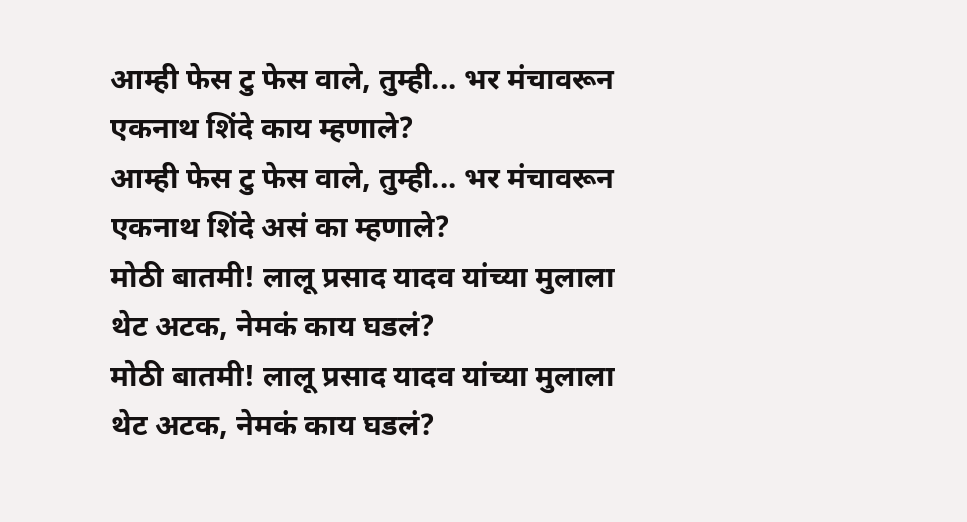आम्ही फेस टु फेस वाले, तुम्ही... भर मंचावरून एकनाथ शिंदे काय म्हणाले?
आम्ही फेस टु फेस वाले, तुम्ही... भर मंचावरून एकनाथ शिंदे असं का म्हणाले?
मोठी बातमी! लालू प्रसाद यादव यांच्या मुलाला थेट अटक, नेमकं काय घडलं?
मोठी बातमी! लालू प्रसाद यादव यांच्या मुलाला थेट अटक, नेमकं काय घडलं?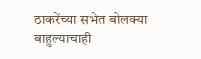ठाकरेंच्या सभेत बोलक्या बाहुल्याचाही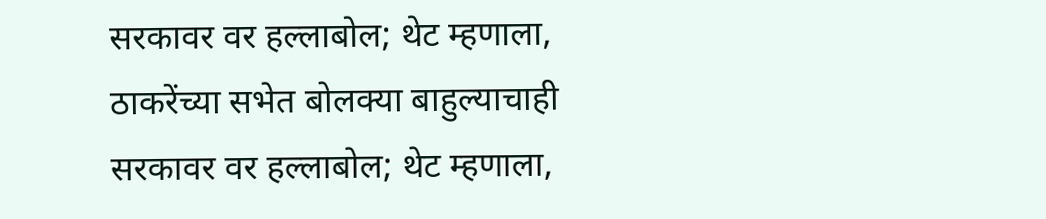सरकावर वर हल्लाबोल; थेट म्हणाला,
ठाकरेंच्या सभेत बोलक्या बाहुल्याचाही सरकावर वर हल्लाबोल; थेट म्हणाला,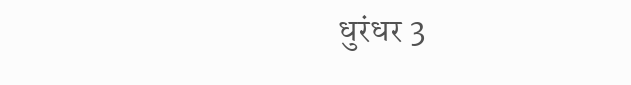धुरंधर 3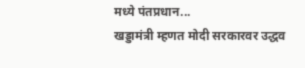मध्ये पंतप्रधान...
खड्डामंत्री म्हणत मोदी सरकारवर उद्धव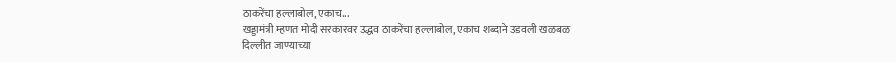ठाकरेंचा हल्लाबोल, एकाच...
खड्डामंत्री म्हणत मोदी सरकारवर उद्धव ठाकरेंचा हल्लाबोल, एकाच शब्दाने उडवली खळबळ
दिल्लीत जाण्याच्या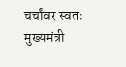चर्चांवर स्वतः मुख्यमंत्री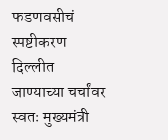फडणवसीचं स्पष्टीकरण
दिल्लीत जाण्याच्या चर्चांवर स्वतः मुख्यमंत्री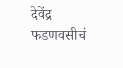देवेंद्र फडणवसीचं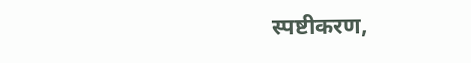स्पष्टीकरण,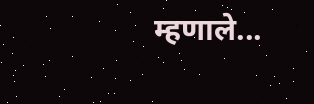म्हणाले...